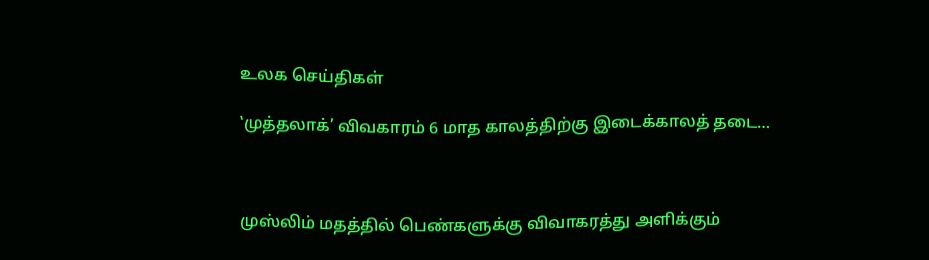உலக செய்திகள்

‛முத்தலாக்’ விவகாரம் 6 மாத காலத்திற்கு இடைக்காலத் தடை…



முஸ்லிம் மதத்தில் பெண்களுக்கு விவாகரத்து அளிக்கும்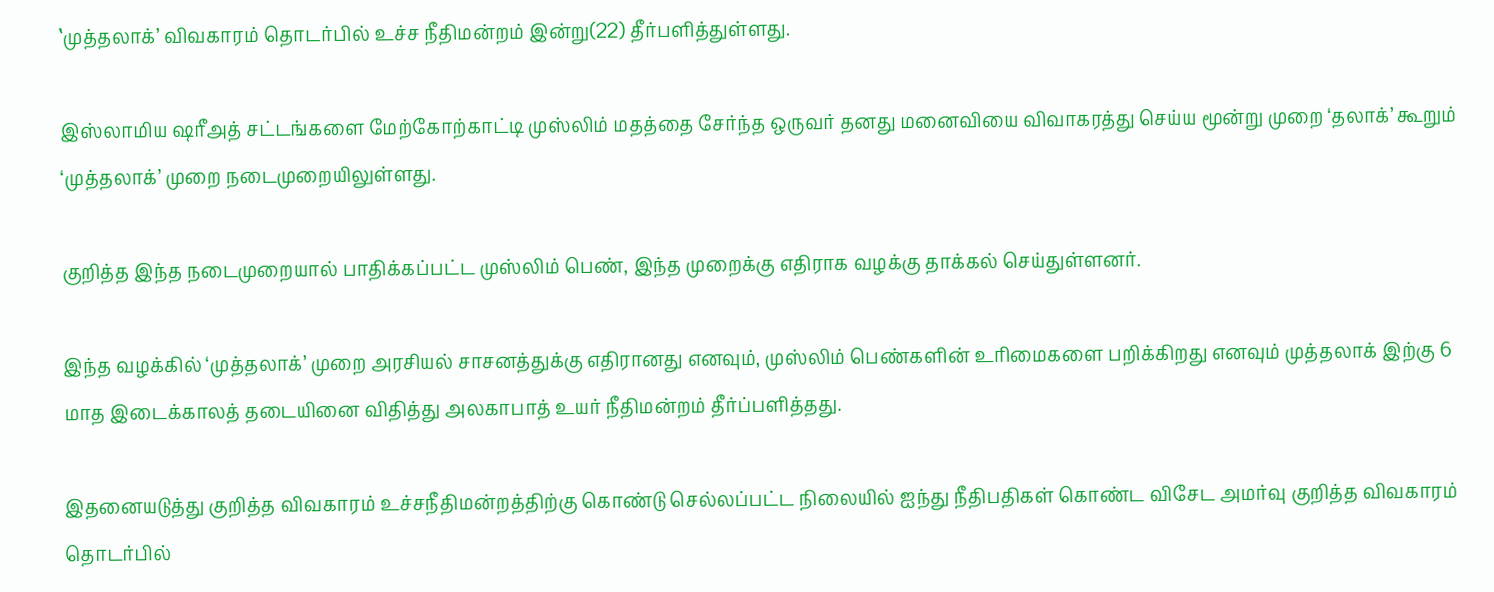‛முத்தலாக்’ விவகாரம் தொடர்பில் உச்ச நீதிமன்றம் இன்று(22) தீர்பளித்துள்ளது.

இஸ்லாமிய ஷரீஅத் சட்டங்களை மேற்கோற்காட்டி முஸ்லிம் மதத்தை சேர்ந்த ஒருவர் தனது மனைவியை விவாகரத்து செய்ய மூன்று முறை ‘தலாக்’ கூறும் ‘முத்தலாக்’ முறை நடைமுறையிலுள்ளது.

குறித்த இந்த நடைமுறையால் பாதிக்கப்பட்ட முஸ்லிம் பெண், இந்த முறைக்கு எதிராக வழக்கு தாக்கல் செய்துள்ளனர்.

இந்த வழக்கில் ‘முத்தலாக்’ முறை அரசியல் சாசனத்துக்கு எதிரானது எனவும், முஸ்லிம் பெண்களின் உரிமைகளை பறிக்கிறது எனவும் முத்தலாக் இற்கு 6 மாத இடைக்காலத் தடையினை விதித்து அலகாபாத் உயர் நீதிமன்றம் தீர்ப்பளித்தது.

இதனையடுத்து குறித்த விவகாரம் உச்சநீதிமன்றத்திற்கு கொண்டு செல்லப்பட்ட நிலையில் ஐந்து நீதிபதிகள் கொண்ட விசேட அமர்வு குறித்த விவகாரம் தொடர்பில்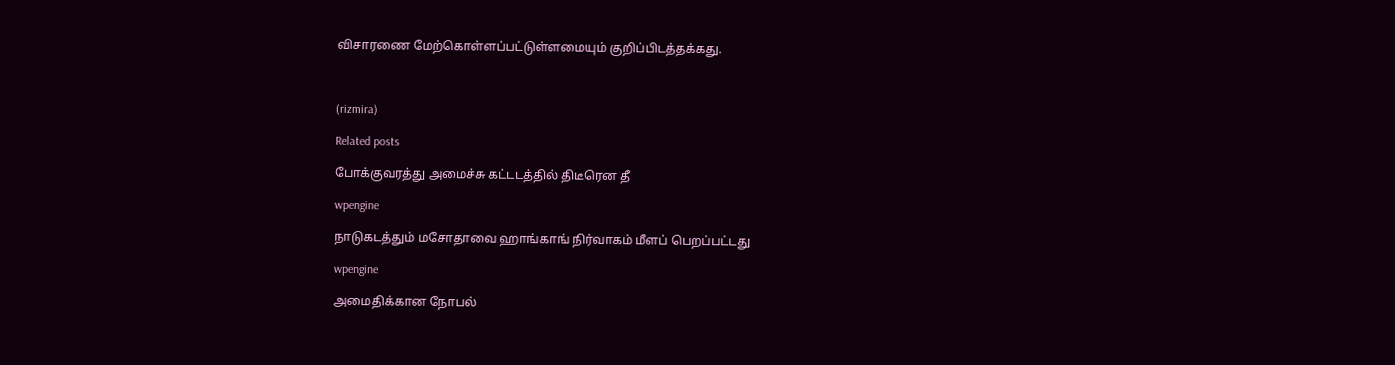விசாரணை மேற்கொள்ளப்பட்டுள்ளமையும் குறிப்பிடத்தக்கது.



(rizmira)

Related posts

போக்குவரத்து அமைச்சு கட்டடத்தில் திடீரென தீ

wpengine

நாடுகடத்தும் மசோதாவை ஹாங்காங் நிர்வாகம் மீளப் பெறப்பட்டது

wpengine

அமைதிக்கான நோபல்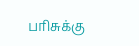பரிசுக்கு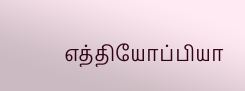எத்தியோப்பியா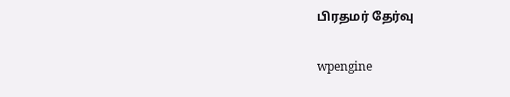பிரதமர் தேர்வு

wpengine